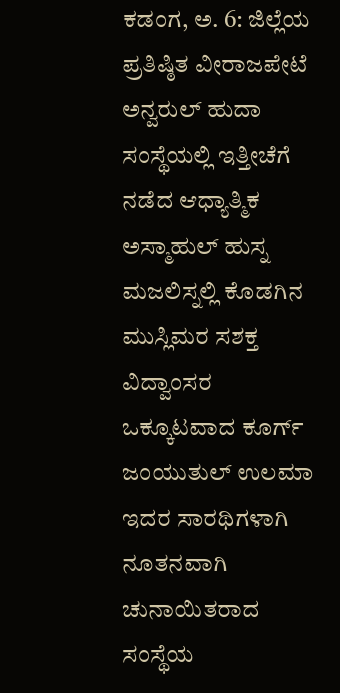ಕಡಂಗ, ಅ. 6: ಜಿಲ್ಲೆಯ ಪ್ರತಿಷ್ಠಿತ ವೀರಾಜಪೇಟೆ ಅನ್ವರುಲ್ ಹುದಾ ಸಂಸ್ಥೆಯಲ್ಲಿ ಇತ್ತೀಚೆಗೆ ನಡೆದ ಆಧ್ಯಾತ್ಮಿಕ ಅಸ್ಮಾಹುಲ್ ಹುಸ್ನ ಮಜಲಿಸ್ನಲ್ಲಿ ಕೊಡಗಿನ ಮುಸ್ಲಿಮರ ಸಶಕ್ತ ವಿದ್ವಾಂಸರ ಒಕ್ಕೂಟವಾದ ಕೂರ್ಗ್ ಜಂಯುತುಲ್ ಉಲಮಾ ಇದರ ಸಾರಥಿಗಳಾಗಿ ನೂತನವಾಗಿ ಚುನಾಯಿತರಾದ ಸಂಸ್ಥೆಯ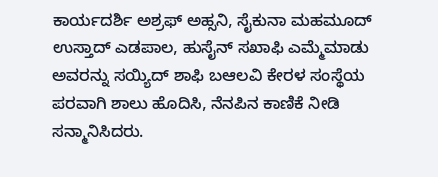ಕಾರ್ಯದರ್ಶಿ ಅಶ್ರಫ್ ಅಹ್ಸನಿ, ಸೈಕುನಾ ಮಹಮೂದ್ ಉಸ್ತಾದ್ ಎಡಪಾಲ, ಹುಸೈನ್ ಸಖಾಫಿ ಎಮ್ಮೆಮಾಡು ಅವರನ್ನು ಸಯ್ಯಿದ್ ಶಾಫಿ ಬಆಲವಿ ಕೇರಳ ಸಂಸ್ಥೆಯ ಪರವಾಗಿ ಶಾಲು ಹೊದಿಸಿ, ನೆನಪಿನ ಕಾಣಿಕೆ ನೀಡಿ ಸನ್ಮಾನಿಸಿದರು.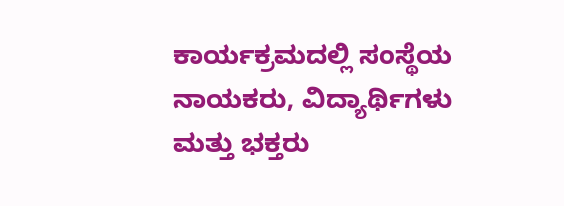ಕಾರ್ಯಕ್ರಮದಲ್ಲಿ ಸಂಸ್ಥೆಯ ನಾಯಕರು, ವಿದ್ಯಾರ್ಥಿಗಳು ಮತ್ತು ಭಕ್ತರು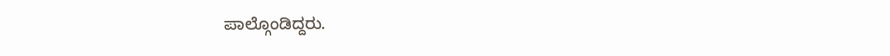ಪಾಲ್ಗೊಂಡಿದ್ದರು.